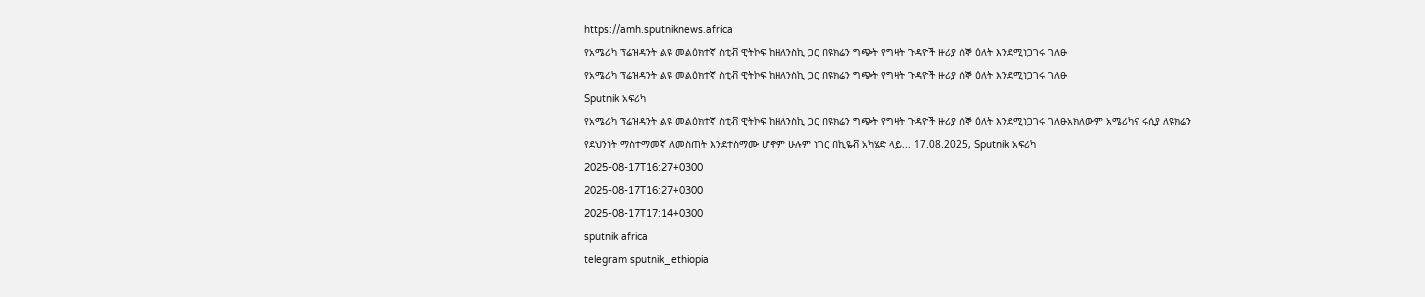https://amh.sputniknews.africa
የአሜሪካ ፕሬዝዳንት ልዩ መልዕክተኛ ስቲቭ ዊትኮፍ ከዘለንስኪ ጋር በዩክሬን ግጭት የግዛት ጉዳዮች ዙሪያ ሰኞ ዕለት እንደሚነጋገሩ ገለፁ
የአሜሪካ ፕሬዝዳንት ልዩ መልዕክተኛ ስቲቭ ዊትኮፍ ከዘለንስኪ ጋር በዩክሬን ግጭት የግዛት ጉዳዮች ዙሪያ ሰኞ ዕለት እንደሚነጋገሩ ገለፁ
Sputnik አፍሪካ
የአሜሪካ ፕሬዝዳንት ልዩ መልዕክተኛ ስቲቭ ዊትኮፍ ከዘለንስኪ ጋር በዩክሬን ግጭት የግዛት ጉዳዮች ዙሪያ ሰኞ ዕለት እንደሚነጋገሩ ገለፁአክለውም አሜሪካና ሩሲያ ለዩክሬን የደህንነት ማስተማመኛ ለመስጠት እንደተስማሙ ሆኖም ሁሉም ነገር በኪዬቭ አካሄድ ላይ... 17.08.2025, Sputnik አፍሪካ
2025-08-17T16:27+0300
2025-08-17T16:27+0300
2025-08-17T17:14+0300
sputnik africa
telegram sputnik_ethiopia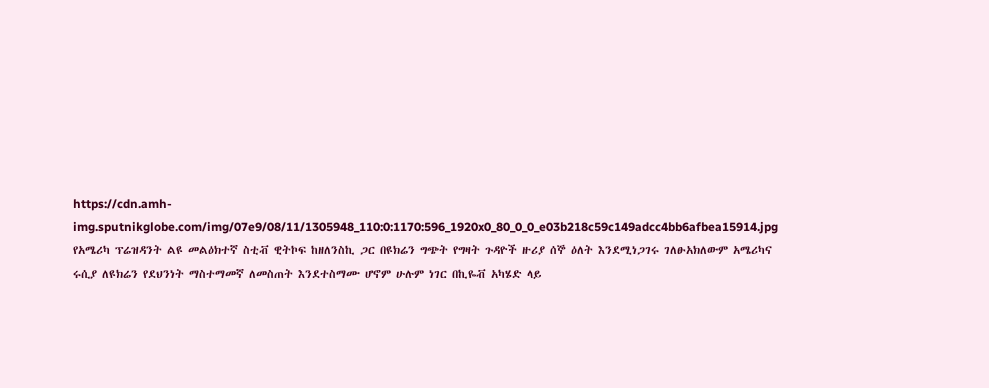https://cdn.amh-img.sputnikglobe.com/img/07e9/08/11/1305948_110:0:1170:596_1920x0_80_0_0_e03b218c59c149adcc4bb6afbea15914.jpg
የአሜሪካ ፕሬዝዳንት ልዩ መልዕክተኛ ስቲቭ ዊትኮፍ ከዘለንስኪ ጋር በዩክሬን ግጭት የግዛት ጉዳዮች ዙሪያ ሰኞ ዕለት እንደሚነጋገሩ ገለፁአክለውም አሜሪካና ሩሲያ ለዩክሬን የደህንነት ማስተማመኛ ለመስጠት እንደተስማሙ ሆኖም ሁሉም ነገር በኪዬቭ አካሄድ ላይ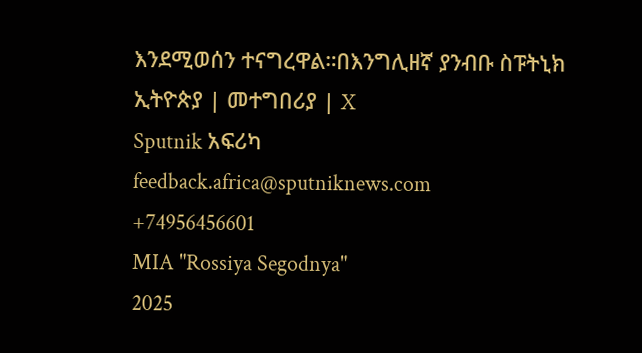እንደሚወሰን ተናግረዋል።በእንግሊዘኛ ያንብቡ ስፑትኒክ ኢትዮጵያ | መተግበሪያ | X
Sputnik አፍሪካ
feedback.africa@sputniknews.com
+74956456601
MIA "Rossiya Segodnya"
2025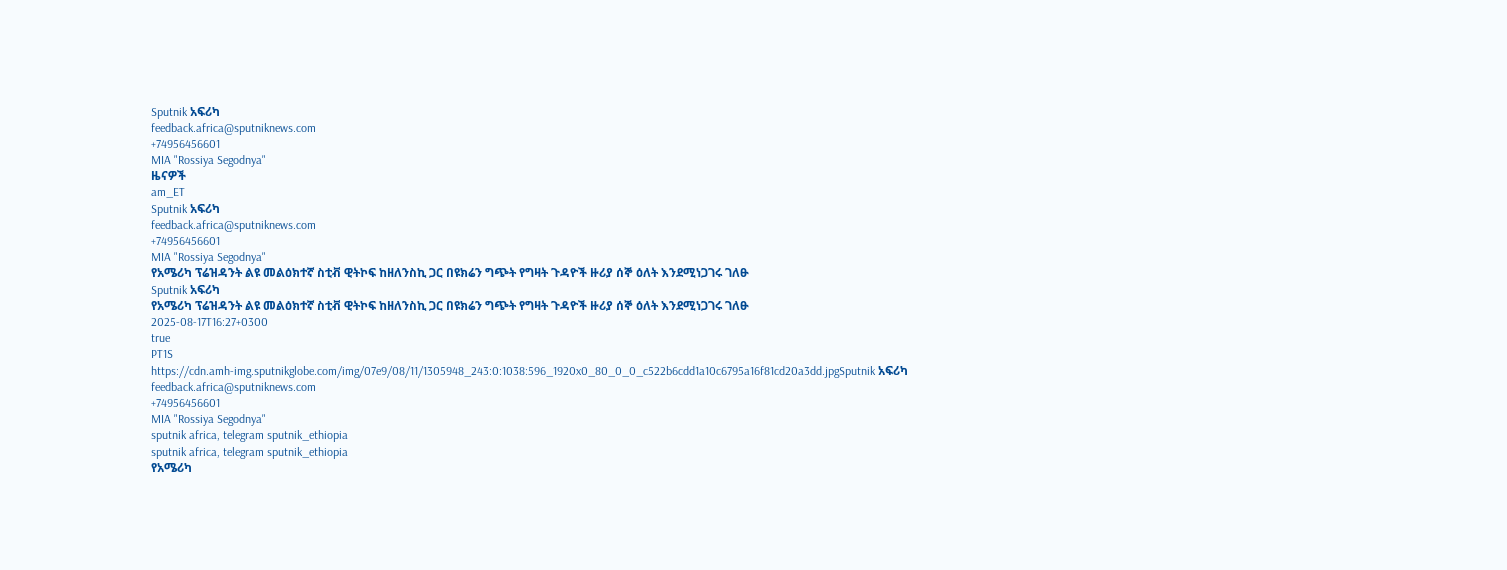Sputnik አፍሪካ
feedback.africa@sputniknews.com
+74956456601
MIA "Rossiya Segodnya"
ዜናዎች
am_ET
Sputnik አፍሪካ
feedback.africa@sputniknews.com
+74956456601
MIA "Rossiya Segodnya"
የአሜሪካ ፕሬዝዳንት ልዩ መልዕክተኛ ስቲቭ ዊትኮፍ ከዘለንስኪ ጋር በዩክሬን ግጭት የግዛት ጉዳዮች ዙሪያ ሰኞ ዕለት እንደሚነጋገሩ ገለፁ
Sputnik አፍሪካ
የአሜሪካ ፕሬዝዳንት ልዩ መልዕክተኛ ስቲቭ ዊትኮፍ ከዘለንስኪ ጋር በዩክሬን ግጭት የግዛት ጉዳዮች ዙሪያ ሰኞ ዕለት እንደሚነጋገሩ ገለፁ
2025-08-17T16:27+0300
true
PT1S
https://cdn.amh-img.sputnikglobe.com/img/07e9/08/11/1305948_243:0:1038:596_1920x0_80_0_0_c522b6cdd1a10c6795a16f81cd20a3dd.jpgSputnik አፍሪካ
feedback.africa@sputniknews.com
+74956456601
MIA "Rossiya Segodnya"
sputnik africa, telegram sputnik_ethiopia
sputnik africa, telegram sputnik_ethiopia
የአሜሪካ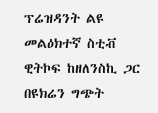ፕሬዝዳንት ልዩ መልዕክተኛ ስቲቭ ዊትኮፍ ከዘለንስኪ ጋር በዩክሬን ግጭት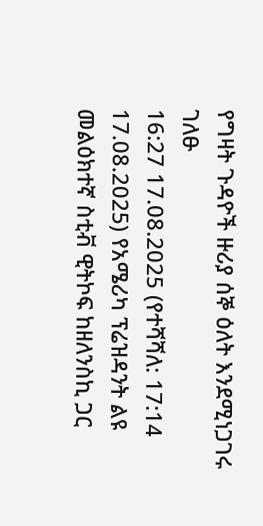የግዛት ጉዳዮች ዙሪያ ሰኞ ዕለት እንደሚነጋገሩ ገለፁ
16:27 17.08.2025 (የተሻሻለ: 17:14 17.08.2025) የአሜሪካ ፕሬዝዳንት ልዩ መልዕክተኛ ስቲቭ ዊትኮፍ ከዘለንስኪ ጋር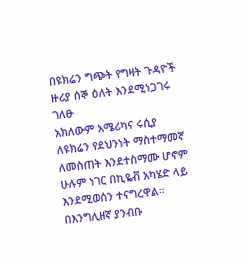በዩክሬን ግጭት የግዛት ጉዳዮች ዙሪያ ሰኞ ዕለት እንደሚነጋገሩ ገለፁ
አክለውም አሜሪካና ሩሲያ ለዩክሬን የደህንነት ማስተማመኛ ለመስጠት እንደተስማሙ ሆኖም ሁሉም ነገር በኪዬቭ አካሄድ ላይ እንደሚወሰን ተናግረዋል።
በእንግሊዘኛ ያንብቡ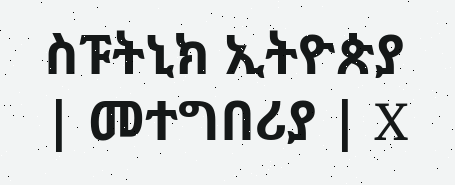ስፑትኒክ ኢትዮጵያ | መተግበሪያ | X